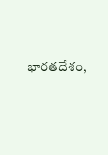భారతదేశం,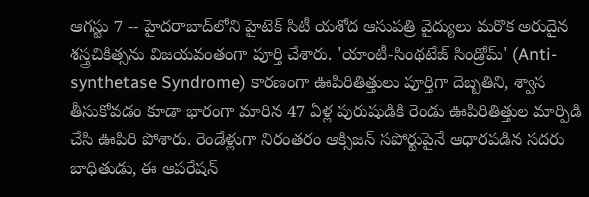ఆగస్టు 7 -- హైదరాబాద్‌లోని హైటెక్ సిటీ యశోద ఆసుపత్రి వైద్యులు మరొక అరుదైన శస్త్రచికిత్సను విజయవంతంగా పూర్తి చేశారు. 'యాంటీ-సింథటేజ్ సిండ్రోమ్' (Anti-synthetase Syndrome) కారణంగా ఊపిరితిత్తులు పూర్తిగా దెబ్బతిని, శ్వాస తీసుకోవడం కూడా భారంగా మారిన 47 ఏళ్ల పురుషుడికి రెండు ఊపిరితిత్తుల మార్పిడి చేసి ఊపిరి పోశారు. రెండేళ్లుగా నిరంతరం ఆక్సిజన్ సపోర్టుపైనే ఆధారపడిన సదరు బాధితుడు, ఈ ఆపరేషన్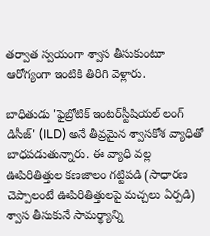తర్వాత స్వయంగా శ్వాస తీసుకుంటూ ఆరోగ్యంగా ఇంటికి తిరిగి వెళ్లారు.

బాధితుడు 'ఫైబ్రోటిక్ ఇంటర్‌స్టీషియల్ లంగ్ డిసీజ్' (ILD) అనే తీవ్రమైన శ్వాసకోశ వ్యాధితో బాధపడుతున్నారు. ఈ వ్యాధి వల్ల ఊపిరితిత్తుల కణజాలం గట్టిపడి (సాధారణ చెప్పాలంటే ఊపిరితిత్తులపై మచ్చలు ఏర్పడి) శ్వాస తీసుకునే సామర్థ్యాన్ని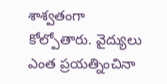శాశ్వతంగా కోల్పోతారు. వైద్యులు ఎంత ప్రయత్నించినా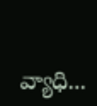వ్యాధి...